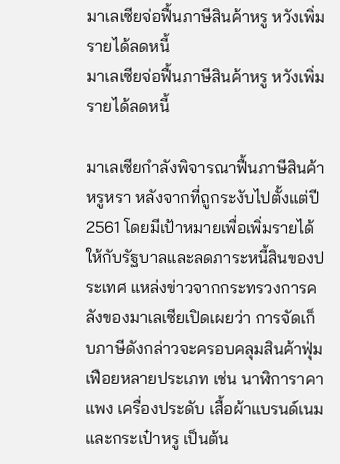มาเลเซียจ่อฟื้นภาษีสินค้าหรู หวังเพิ่มรายได้ลดหนี้
มาเลเซียจ่อฟื้นภาษีสินค้าหรู หวังเพิ่มรายได้ลดหนี้

มาเลเซียกำลังพิจารณาฟื้นภาษีสินค้าหรูหรา หลังจากที่ถูกระงับไปตั้งแต่ปี 2561 โดยมีเป้าหมายเพื่อเพิ่มรายได้ให้กับรัฐบาลและลดภาระหนี้สินของประเทศ แหล่งข่าวจากกระทรวงการคลังของมาเลเซียเปิดเผยว่า การจัดเก็บภาษีดังกล่าวจะครอบคลุมสินค้าฟุ่มเฟือยหลายประเภท เช่น นาฬิการาคาแพง เครื่องประดับ เสื้อผ้าแบรนด์เนม และกระเป๋าหรู เป็นต้น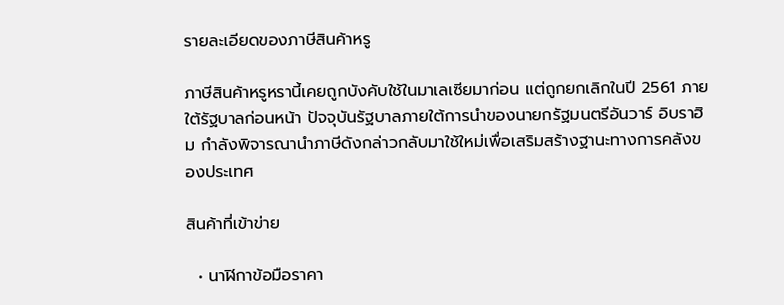รายละเอียดของภาษีสินค้าหรู

ภาษีสินค้าหรูหรานี้เคยถูกบังคับใช้ในมาเลเซียมาก่อน แต่ถูกยกเลิกในปี 2561 ภายใต้รัฐบาลก่อนหน้า ปัจจุบันรัฐบาลภายใต้การนำของนายกรัฐมนตรีอันวาร์ อิบราฮิม กำลังพิจารณานำภาษีดังกล่าวกลับมาใช้ใหม่เพื่อเสริมสร้างฐานะทางการคลังของประเทศ

สินค้าที่เข้าข่าย

  • นาฬิกาข้อมือราคา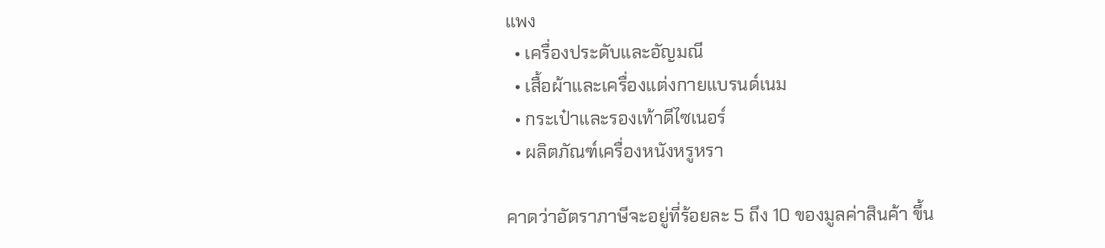แพง
  • เครื่องประดับและอัญมณี
  • เสื้อผ้าและเครื่องแต่งกายแบรนด์เนม
  • กระเป๋าและรองเท้าดีไซเนอร์
  • ผลิตภัณฑ์เครื่องหนังหรูหรา

คาดว่าอัตราภาษีจะอยู่ที่ร้อยละ 5 ถึง 10 ของมูลค่าสินค้า ขึ้น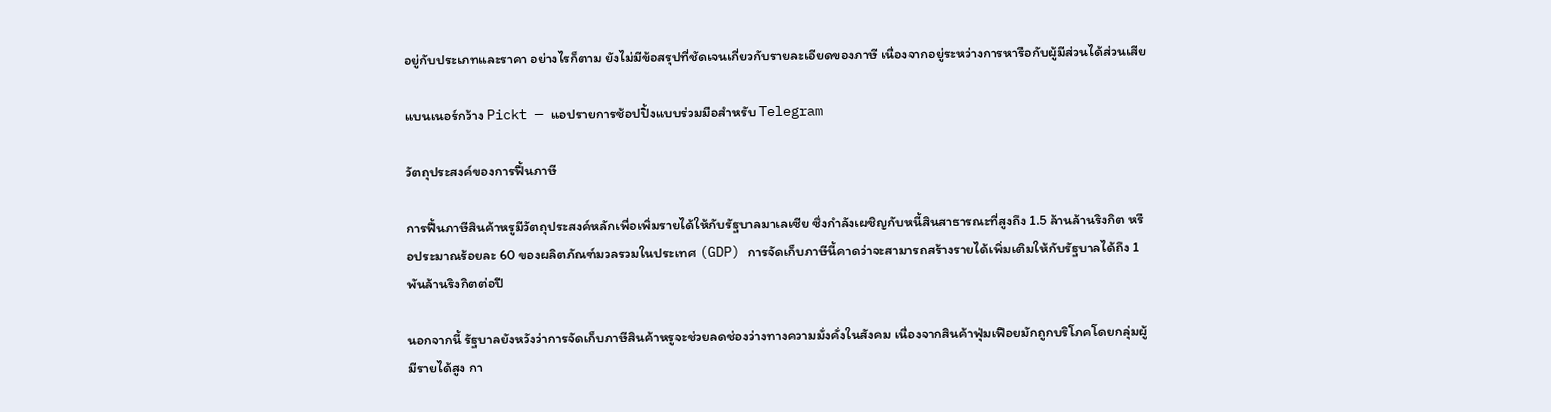อยู่กับประเภทและราคา อย่างไรก็ตาม ยังไม่มีข้อสรุปที่ชัดเจนเกี่ยวกับรายละเอียดของภาษี เนื่องจากอยู่ระหว่างการหารือกับผู้มีส่วนได้ส่วนเสีย

แบนเนอร์กว้าง Pickt — แอปรายการช้อปปิ้งแบบร่วมมือสำหรับ Telegram

วัตถุประสงค์ของการฟื้นภาษี

การฟื้นภาษีสินค้าหรูมีวัตถุประสงค์หลักเพื่อเพิ่มรายได้ให้กับรัฐบาลมาเลเซีย ซึ่งกำลังเผชิญกับหนี้สินสาธารณะที่สูงถึง 1.5 ล้านล้านริงกิต หรือประมาณร้อยละ 60 ของผลิตภัณฑ์มวลรวมในประเทศ (GDP) การจัดเก็บภาษีนี้คาดว่าจะสามารถสร้างรายได้เพิ่มเติมให้กับรัฐบาลได้ถึง 1 พันล้านริงกิตต่อปี

นอกจากนี้ รัฐบาลยังหวังว่าการจัดเก็บภาษีสินค้าหรูจะช่วยลดช่องว่างทางความมั่งคั่งในสังคม เนื่องจากสินค้าฟุ่มเฟือยมักถูกบริโภคโดยกลุ่มผู้มีรายได้สูง กา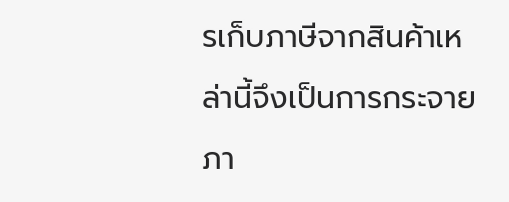รเก็บภาษีจากสินค้าเหล่านี้จึงเป็นการกระจายภา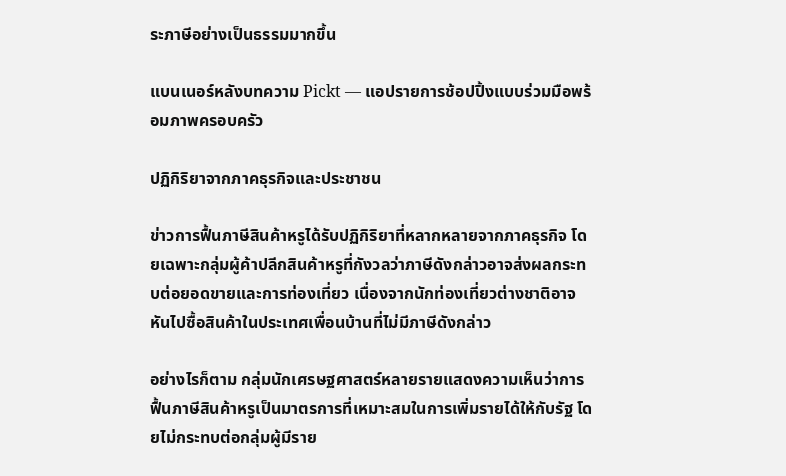ระภาษีอย่างเป็นธรรมมากขึ้น

แบนเนอร์หลังบทความ Pickt — แอปรายการช้อปปิ้งแบบร่วมมือพร้อมภาพครอบครัว

ปฏิกิริยาจากภาคธุรกิจและประชาชน

ข่าวการฟื้นภาษีสินค้าหรูได้รับปฏิกิริยาที่หลากหลายจากภาคธุรกิจ โดยเฉพาะกลุ่มผู้ค้าปลีกสินค้าหรูที่กังวลว่าภาษีดังกล่าวอาจส่งผลกระทบต่อยอดขายและการท่องเที่ยว เนื่องจากนักท่องเที่ยวต่างชาติอาจหันไปซื้อสินค้าในประเทศเพื่อนบ้านที่ไม่มีภาษีดังกล่าว

อย่างไรก็ตาม กลุ่มนักเศรษฐศาสตร์หลายรายแสดงความเห็นว่าการฟื้นภาษีสินค้าหรูเป็นมาตรการที่เหมาะสมในการเพิ่มรายได้ให้กับรัฐ โดยไม่กระทบต่อกลุ่มผู้มีราย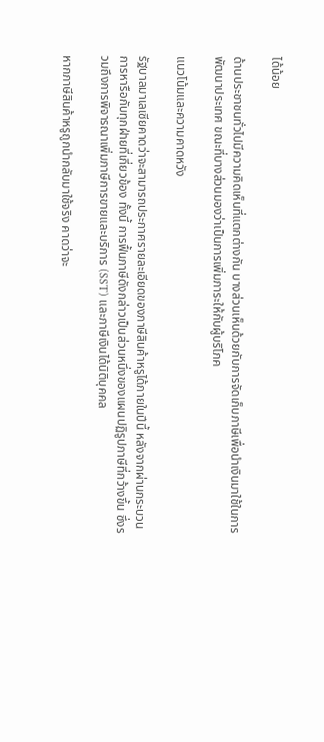ได้น้อย

ด้านประชาชนทั่วไปมีความคิดเห็นที่แตกต่างกัน บางส่วนเห็นด้วยกับการจัดเก็บภาษีเพื่อนำเงินมาใช้ในการพัฒนาประเทศ ขณะที่บางส่วนมองว่าเป็นการเพิ่มภาระให้กับผู้บริโภค

แนวโน้มและความคาดหวัง

รัฐบาลมาเลเซียคาดว่าจะสามารถประกาศรายละเอียดของภาษีสินค้าหรูได้ภายในปีนี้ หลังจากผ่านกระบวนการหารือกับทุกฝ่ายที่เกี่ยวข้อง ทั้งนี้ การฟื้นภาษีดังกล่าวเป็นส่วนหนึ่งของแผนปฏิรูปภาษีที่กว้างขึ้น ซึ่งรวมถึงการพิจารณาเพิ่มภาษีการขายและบริการ (SST) และภาษีเงินได้นิติบุคคล

หากภาษีสินค้าหรูถูกนำกลับมาใช้จริง คาดว่าจะ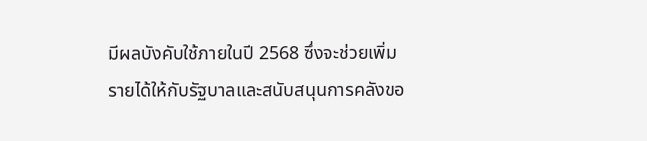มีผลบังคับใช้ภายในปี 2568 ซึ่งจะช่วยเพิ่มรายได้ให้กับรัฐบาลและสนับสนุนการคลังขอ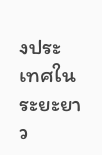งประเทศในระยะยาว